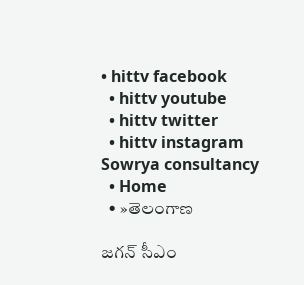• hittv facebook
  • hittv youtube
  • hittv twitter
  • hittv instagram
Sowrya consultancy
  • Home
  • »తెలంగాణ

జగన్ సీఎం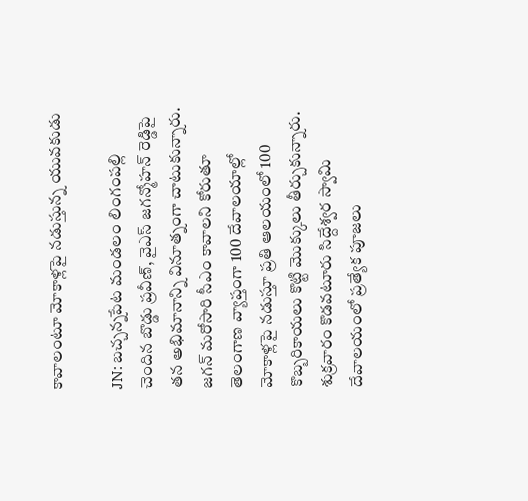కావాలంటూ మోకాళ్లపై నడుస్తున్న యువకుడు

JN: బచ్చన్నపేట మండలం లింగంపల్లి చెందిన బొడ్డు ప్రవీణ్, వైఎస్ జగన్మోహన్ రెడ్డిపై తన అభిమానాన్ని వినూత్నంగా చాటుకున్నారు. జగన్ మరోసారి సీఎం కావాలని కోరుతూ తెలంగాణ వ్యాప్తంగా 100 దేవాలయాల్లో మోకాళ్లపై నడుస్తూ ప్రతి ఆలయంలో 100 కొబ్బరికాయలు కొట్టి మొక్కులు తీర్చుకున్నారు. శుక్రవారం కొడవటూరు సిద్దేశ్వర స్వామి దేవాలయంలో ప్రత్యేక పూజలు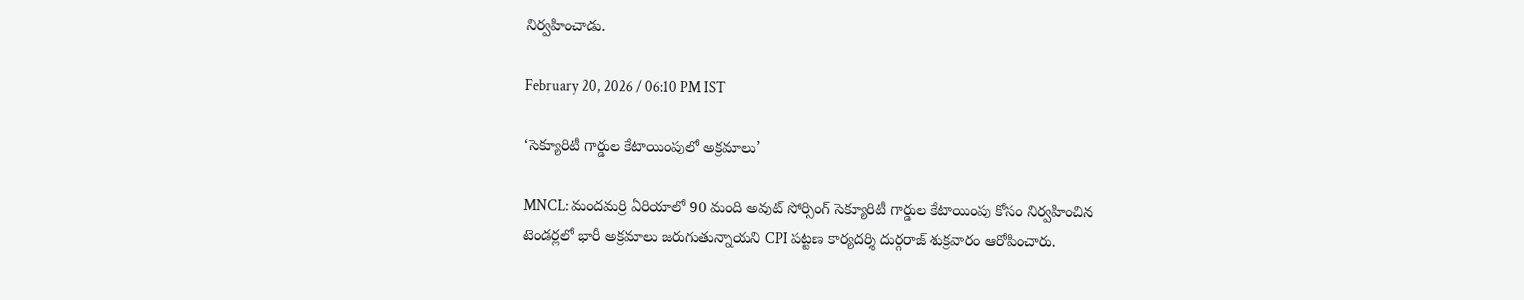నిర్వహించాడు.

February 20, 2026 / 06:10 PM IST

‘సెక్యూరిటీ గార్డుల కేటాయింపులో అక్రమాలు’

MNCL: మందమర్రి ఏరియాలో 90 మంది అవుట్ సోర్సింగ్ సెక్యూరిటీ గార్డుల కేటాయింపు కోసం నిర్వహించిన టెండర్లలో భారీ అక్రమాలు జరుగుతున్నాయని CPI పట్టణ కార్యదర్శి దుర్గరాజ్ శుక్రవారం ఆరోపించారు.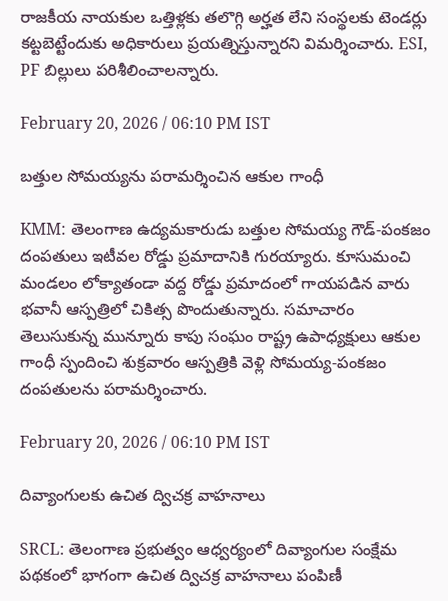రాజకీయ నాయకుల ఒత్తిళ్లకు తలొగ్గి అర్హత లేని సంస్థలకు టెండర్లు కట్టబెట్టేందుకు అధికారులు ప్రయత్నిస్తున్నారని విమర్శించారు. ESI, PF బిల్లులు పరిశీలించాలన్నారు.

February 20, 2026 / 06:10 PM IST

బత్తుల సోమయ్యను పరామర్శించిన ఆకుల గాంధీ

KMM: తెలంగాణ ఉద్యమకారుడు బత్తుల సోమయ్య గౌడ్-పంకజం దంపతులు ఇటీవల రోడ్డు ప్రమాదానికి గురయ్యారు. కూసుమంచి మండలం లోక్యాతండా వద్ద రోడ్డు ప్రమాదంలో గాయపడిన వారు భవానీ ఆస్పత్రిలో చికిత్స పొందుతున్నారు. సమాచారం తెలుసుకున్న మున్నూరు కాపు సంఘం రాష్ట్ర ఉపాధ్యక్షులు ఆకుల గాంధీ స్పందించి శుక్రవారం ఆస్పత్రికి వెళ్లి సోమయ్య-పంకజం దంపతులను పరామర్శించారు.

February 20, 2026 / 06:10 PM IST

దివ్యాంగులకు ఉచిత ద్విచక్ర వాహనాలు

SRCL: తెలంగాణ ప్రభుత్వం ఆధ్వర్యంలో దివ్యాంగుల సంక్షేమ పథకంలో భాగంగా ఉచిత ద్విచక్ర వాహనాలు పంపిణీ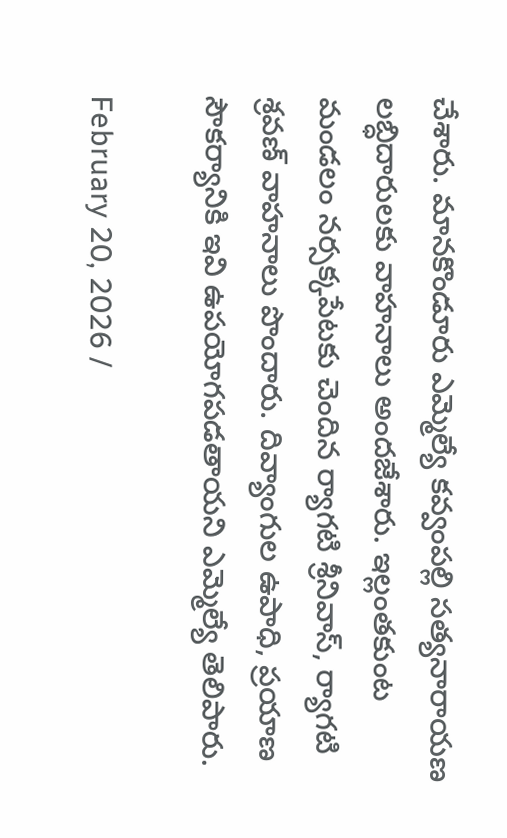చేశారు. మానకొండూరు ఎమ్మెల్యే కవ్వంపల్లి సత్యనారాయణ లబ్ధిదారులకు వాహనాలు అందజేశారు. ఇల్లంతకుంట మండలం నర్సక్కపేటకు చెందిన ర్యాగటి శ్రీనివాస్, ర్యాగటి శ్రవణ్ వాహనాలు పొందారు. దివ్యాంగుల ఉపాధి, ప్రయాణ సౌకర్యానికి ఇవి ఉపయోగపడతాయని ఎమ్మెల్యే తెలిపారు.

February 20, 2026 /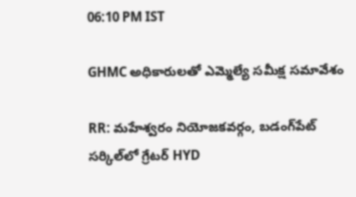06:10 PM IST

GHMC అధికారులతో ఎమ్మెల్యే సమీక్ష సమావేశం

RR: మహేశ్వరం నియోజకవర్గం, బడంగ్‌పేట్ సర్కిల్‌లో గ్రేటర్ HYD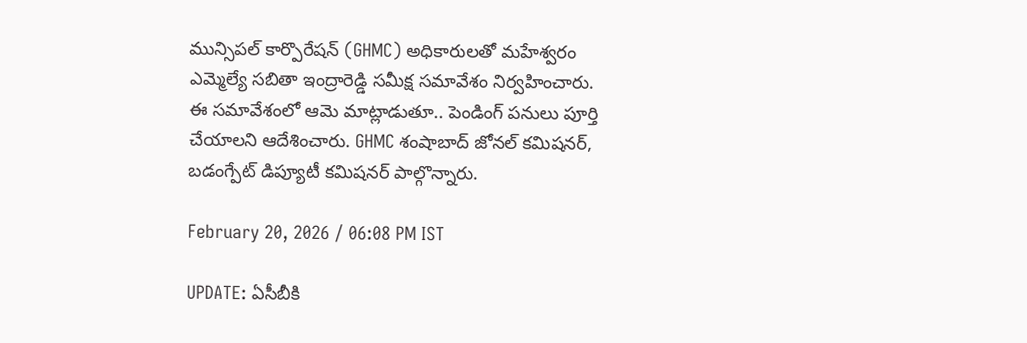మున్సిపల్ కార్పొరేషన్ (GHMC) అధికారులతో మహేశ్వరం ఎమ్మెల్యే సబితా ఇంద్రారెడ్డి సమీక్ష సమావేశం నిర్వహించారు. ఈ సమావేశంలో ఆమె మాట్లాడుతూ.. పెండింగ్ పనులు పూర్తి చేయాలని ఆదేశించారు. GHMC శంషాబాద్ జోనల్ కమిషనర్, బడంగ్పేట్ డిప్యూటీ కమిషనర్ పాల్గొన్నారు.

February 20, 2026 / 06:08 PM IST

UPDATE: ఏసీబీకి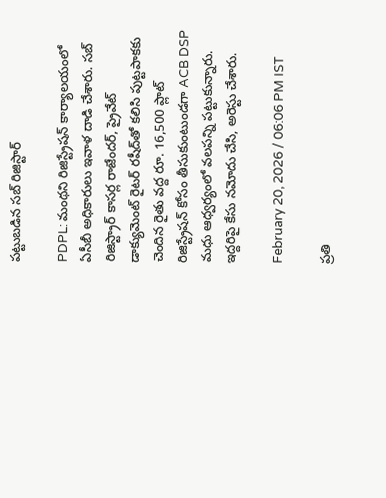పట్టుబడిన సబ్ రిజిస్టార్

PDPL: మంథని రిజిస్ట్రేషన్ కార్యాలయంలో ఏసీబీ అధికారులు ఇవాళ దాడి చేశారు. సబ్ రిజిస్ట్రార్ కాసర్ల రాజేందర్, ప్రైవేట్ డాక్యుమెంట్ రైటర్ రషీద్‌తో కలిసి పుట్టపాకకు చెందిన రైతు వద్ద రూ. 16,500 ప్లాట్ రిజిస్ట్రేషన్ కోసం తీసుకుంటుండగా ACB DSP మధు ఆధ్వర్యంలో వలపన్ని పట్టుకున్నారు. ఇద్దరిపై కేసు నమోదు చేసి, అరెస్టు చేశారు.

February 20, 2026 / 06:06 PM IST

ప్రతి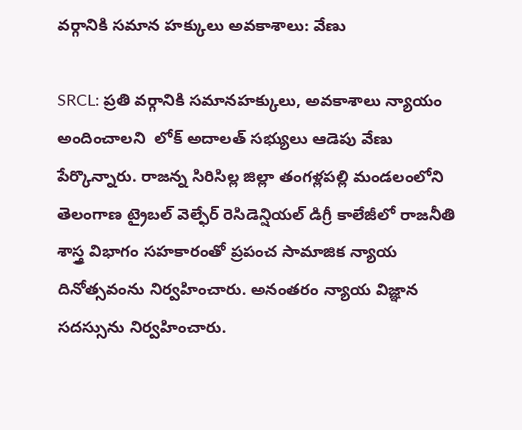వర్గానికి సమాన హక్కులు అవకాశాలు: వేణు

SRCL: ప్రతి వర్గానికి సమానహక్కులు, అవకాశాలు న్యాయం అందించాలని  లోక్ అదాలత్ సభ్యులు ఆడెపు వేణు పేర్కొన్నారు. రాజన్న సిరిసిల్ల జిల్లా తంగళ్లపల్లి మండలంలోని తెలంగాణ ట్రైబల్ వెల్ఫేర్ రెసిడెన్షియల్ డిగ్రీ కాలేజీలో రాజనీతి శాస్త్ర విభాగం సహకారంతో ప్రపంచ సామాజిక న్యాయ దినోత్సవంను నిర్వహించారు. అనంతరం న్యాయ విజ్ఞాన సదస్సును నిర్వహించారు.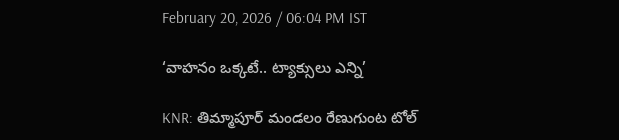February 20, 2026 / 06:04 PM IST

‘వాహనం ఒక్కటే.. ట్యాక్సులు ఎన్ని’

KNR: తిమ్మాపూర్ మండలం రేణుగుంట టోల్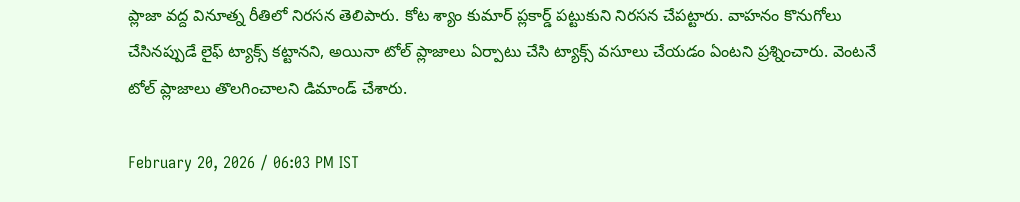ప్లాజా వద్ద వినూత్న రీతిలో నిరసన తెలిపారు. కోట శ్యాం కుమార్ ప్లకార్డ్ పట్టుకుని నిరసన చేపట్టారు. వాహనం కొనుగోలు చేసినప్పుడే లైఫ్ ట్యాక్స్ కట్టానని, అయినా టోల్ ప్లాజాలు ఏర్పాటు చేసి ట్యాక్స్ వసూలు చేయడం ఏంటని ప్రశ్నించారు. వెంటనే టోల్ ప్లాజాలు తొలగించాలని డిమాండ్ చేశారు.

February 20, 2026 / 06:03 PM IST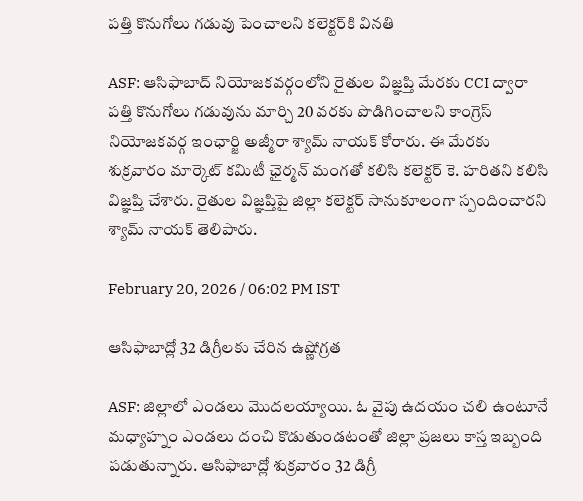పత్తి కొనుగోలు గడువు పెంచాలని కలెక్టర్‌కి వినతి

ASF: ఆసిఫాబాద్ నియోజకవర్గంలోని రైతుల విజ్ఞప్తి మేరకు CCI ద్వారా పత్తి కొనుగోలు గడువును మార్చి 20 వరకు పొడిగించాలని కాంగ్రెస్ నియోజకవర్గ ఇంఛార్జి అజ్మీరా శ్యామ్ నాయక్ కోరారు. ఈ మేరకు శుక్రవారం మార్కెట్ కమిటీ ఛైర్మన్ మంగతో కలిసి కలెక్టర్ కె. హరితని కలిసి విజ్ఞప్తి చేశారు. రైతుల విజ్ఞప్తిపై జిల్లా కలెక్టర్ సానుకూలంగా స్పందించారని శ్యామ్ నాయక్ తెలిపారు.

February 20, 2026 / 06:02 PM IST

ఆసిఫాబాద్లో 32 డిగ్రీలకు చేరిన ఉష్ణోగ్రత

ASF: జిల్లాలో ఎండలు మొదలయ్యాయి. ఓ వైపు ఉదయం చలి ఉంటూనే మధ్యాహ్నం ఎండలు దంచి కొడుతుండటంతో జిల్లా ప్రజలు కాస్త ఇబ్బంది పడుతున్నారు. ఆసిఫాబాద్లో శుక్రవారం 32 డిగ్రీ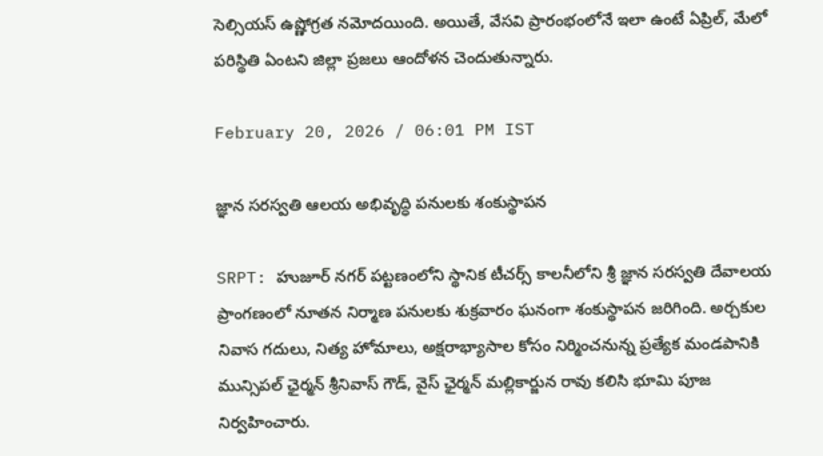సెల్సియస్ ఉష్ణోగ్రత నమోదయింది. అయితే, వేసవి ప్రారంభంలోనే ఇలా ఉంటే ఏప్రిల్, మేలో పరిస్థితి ఏంటని జిల్లా ప్రజలు ఆందోళన చెందుతున్నారు.

February 20, 2026 / 06:01 PM IST

జ్ఞాన సరస్వతి ఆలయ అభివృద్ధి పనులకు శంకుస్థాపన

SRPT: హుజూర్ నగర్ పట్టణంలోని స్థానిక టీచర్స్ కాలనీలోని శ్రీ జ్ఞాన సరస్వతి దేవాలయ ప్రాంగణంలో నూతన నిర్మాణ పనులకు శుక్రవారం ఘనంగా శంకుస్థాపన జరిగింది. అర్చకుల నివాస గదులు, నిత్య హోమాలు, అక్షరాభ్యాసాల కోసం నిర్మించనున్న ప్రత్యేక మండపానికి మున్సిపల్ ఛైర్మన్ శ్రీనివాస్ గౌడ్, వైస్ ఛైర్మన్ మల్లికార్జున రావు కలిసి భూమి పూజ నిర్వహించారు.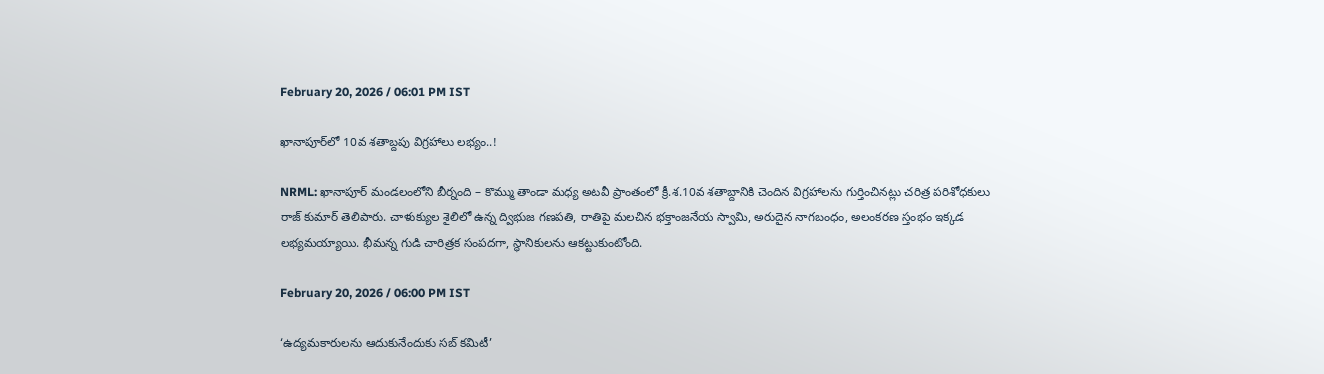February 20, 2026 / 06:01 PM IST

ఖానాపూర్‌లో 10వ శతాబ్దపు విగ్రహాలు లభ్యం..!

NRML: ఖానాపూర్ మండలంలోని బీర్నంది – కొమ్ము తాండా మధ్య అటవీ ప్రాంతంలో క్రీ.శ.10వ శతాబ్దానికి చెందిన విగ్రహాలను గుర్తించినట్లు చరిత్ర పరిశోధకులు రాజ్ కుమార్ తెలిపారు. చాళుక్యుల శైలిలో ఉన్న ద్విభుజ గణపతి, రాతిపై మలచిన భక్తాంజనేయ స్వామి, అరుదైన నాగబంధం, అలంకరణ స్తంభం ఇక్కడ లభ్యమయ్యాయి. భీమన్న గుడి చారిత్రక సంపదగా, స్థానికులను ఆకట్టుకుంటోంది.

February 20, 2026 / 06:00 PM IST

‘ఉద్యమకారులను ఆదుకునేందుకు సబ్ కమిటీ’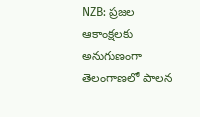NZB: ప్రజల ఆకాంక్షలకు అనుగుణంగా తెలంగాణలో పాలన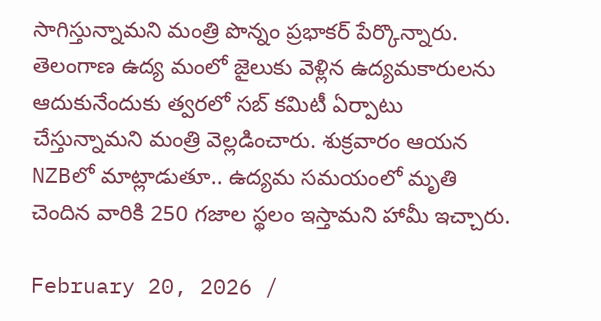సాగిస్తున్నామని మంత్రి పొన్నం ప్రభాకర్ పేర్కొన్నారు. తెలంగాణ ఉద్య మంలో జైలుకు వెళ్లిన ఉద్యమకారులను ఆదుకునేందుకు త్వరలో సబ్ కమిటీ ఏర్పాటు చేస్తున్నామని మంత్రి వెల్లడించారు. శుక్రవారం ఆయన NZBలో మాట్లాడుతూ.. ఉద్యమ సమయంలో మృతి చెందిన వారికి 250 గజాల స్థలం ఇస్తామని హామీ ఇచ్చారు.

February 20, 2026 /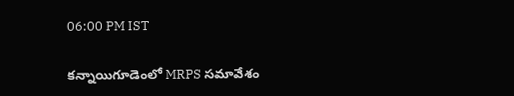06:00 PM IST

కన్నాయిగూడెంలో MRPS సమావేశం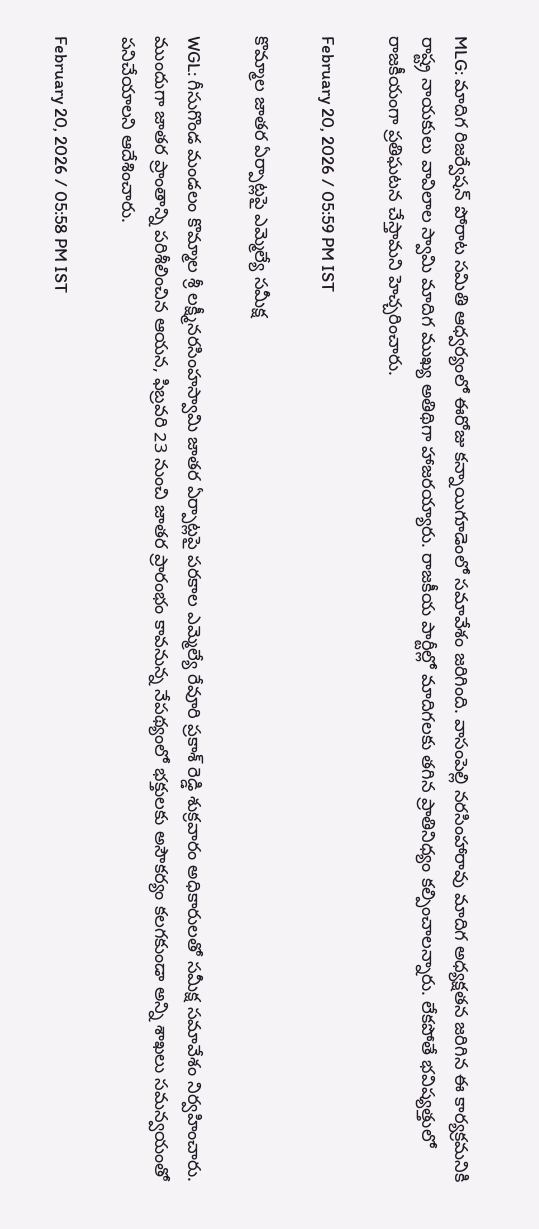MLG: మాదిగ రిజర్వేషన్ పోరాట సమితి ఆధ్వర్యంలో ఈరోజు కన్నాయిగూడెంలో సమావేశం జరిగింది. వాసంపెల్లి నరసింహారావు మాదిగ అధ్యక్షతన జరిగిన ఈ కార్యక్రమనికి రాష్ట్ర నాయకులు వావిలాల స్వామి మాదిగ ముఖ్య అతిథిగా హాజరయ్యారు. రాజకీయ పార్టీల్లో మాదిగలకు తగిన ప్రాతినిధ్యం కల్పించాలన్నారు. లేకపోతే భవిష్యత్తులో రాజకీయంగా ప్రతిఘటన చేస్తామని హెచ్చరించారు.

February 20, 2026 / 05:59 PM IST

కొమ్మాల జాతర ఏర్పాట్లపై ఎమ్మెల్యే సమీక్ష

WGL: గీసుగొండ మండలం కొమ్మాల శ్రీ లక్ష్మీనరసింహస్వామి జాతర ఏర్పాట్లపై పరకాల ఎమ్మెల్యే రేవూరి ప్రకాశ్ రెడ్డి శుక్రవారం అధికారులతో సమీక్ష సమావేశం నిర్వహించారు. ముందుగా జాతర ప్రాంతాన్ని పరిశీలించిన ఆయన, ఫిబ్రవరి 23 నుంచి జాతర ప్రారంభం కావనున్న నేపథ్యంలో భక్తులకు అసౌకర్యం కలగకుండా అన్ని శాఖలు సమన్వయంతో పనిచేయాలని ఆదేశించారు.

February 20, 2026 / 05:58 PM IST